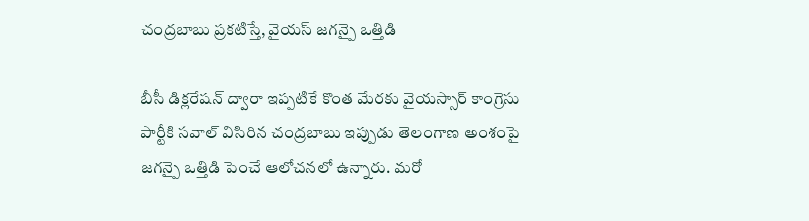చంద్రబాబు ప్రకటిస్తే, వైయస్ జగన్పై ఒత్తిడి

బీసీ డిక్లరేషన్ ద్వారా ఇప్పటికే కొంత మేరకు వైయస్సార్ కాంగ్రెసు పార్టీకి సవాల్ విసిరిన చంద్రబాబు ఇప్పుడు తెలంగాణ అంశంపై జగన్పై ఒత్తిడి పెంచే ఆలోచనలో ఉన్నారు. మరో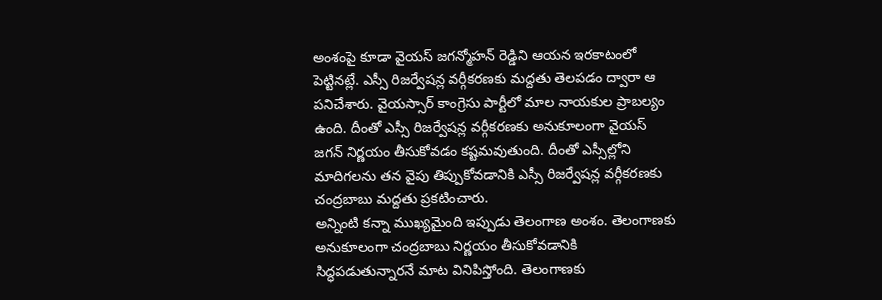అంశంపై కూడా వైయస్ జగన్మోహన్ రెడ్డిని ఆయన ఇరకాటంలో పెట్టినట్లే. ఎస్సీ రిజర్వేషన్ల వర్గీకరణకు మద్దతు తెలపడం ద్వారా ఆ పనిచేశారు. వైయస్సార్ కాంగ్రెసు పార్టీలో మాల నాయకుల ప్రాబల్యం ఉంది. దీంతో ఎస్సీ రిజర్వేషన్ల వర్గీకరణకు అనుకూలంగా వైయస్ జగన్ నిర్ణయం తీసుకోవడం కష్టమవుతుంది. దీంతో ఎస్సీల్లోని మాదిగలను తన వైపు తిప్పుకోవడానికి ఎస్సీ రిజర్వేషన్ల వర్గీకరణకు చంద్రబాబు మద్దతు ప్రకటించారు.
అన్నింటి కన్నా ముఖ్యమైంది ఇప్పుడు తెలంగాణ అంశం. తెలంగాణకు అనుకూలంగా చంద్రబాబు నిర్ణయం తీసుకోవడానికి సిద్ధపడుతున్నారనే మాట వినిపిస్తోంది. తెలంగాణకు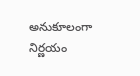అనుకూలంగా నిర్ణయం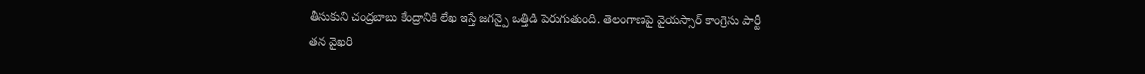తీసుకుని చంద్రబాబు కేంద్రానికి లేఖ ఇస్తే జగన్పై ఒత్తిడి పెరుగుతుంది. తెలంగాణపై వైయస్సార్ కాంగ్రెసు పార్టీ తన వైఖరి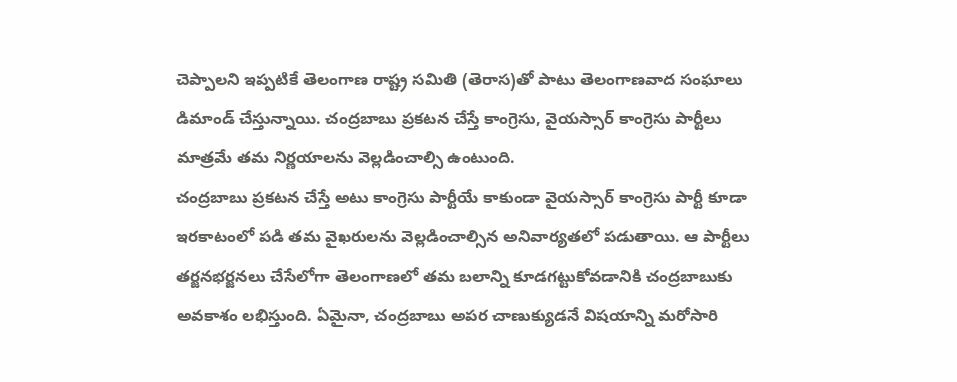చెప్పాలని ఇప్పటికే తెలంగాణ రాష్ట్ర సమితి (తెరాస)తో పాటు తెలంగాణవాద సంఘాలు డిమాండ్ చేస్తున్నాయి. చంద్రబాబు ప్రకటన చేస్తే కాంగ్రెసు, వైయస్సార్ కాంగ్రెసు పార్టీలు మాత్రమే తమ నిర్ణయాలను వెల్లడించాల్సి ఉంటుంది.
చంద్రబాబు ప్రకటన చేస్తే అటు కాంగ్రెసు పార్టీయే కాకుండా వైయస్సార్ కాంగ్రెసు పార్టీ కూడా ఇరకాటంలో పడి తమ వైఖరులను వెల్లడించాల్సిన అనివార్యతలో పడుతాయి. ఆ పార్టీలు తర్జనభర్జనలు చేసేలోగా తెలంగాణలో తమ బలాన్ని కూడగట్టుకోవడానికి చంద్రబాబుకు అవకాశం లభిస్తుంది. ఏమైనా, చంద్రబాబు అపర చాణుక్యుడనే విషయాన్ని మరోసారి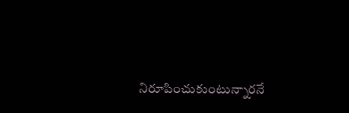నిరూపించుకుంటున్నారనే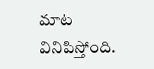మాట వినిపిస్తోంది.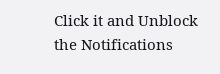Click it and Unblock the Notifications